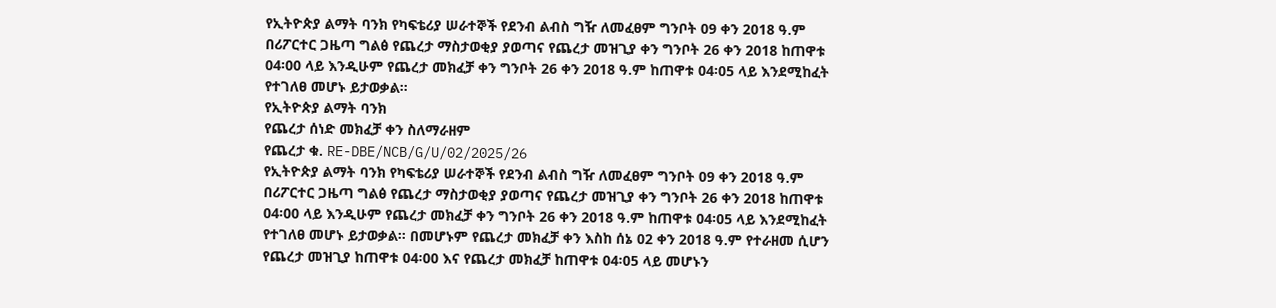የኢትዮጵያ ልማት ባንክ የካፍቴሪያ ሠራተኞች የደንብ ልብስ ግዥ ለመፈፀም ግንቦት 09 ቀን 2018 ዓ.ም በሪፖርተር ጋዜጣ ግልፅ የጨረታ ማስታወቂያ ያወጣና የጨረታ መዝጊያ ቀን ግንቦት 26 ቀን 2018 ከጠዋቱ 04፡00 ላይ እንዲሁም የጨረታ መክፈቻ ቀን ግንቦት 26 ቀን 2018 ዓ.ም ከጠዋቱ 04፡05 ላይ እንደሚከፈት የተገለፀ መሆኑ ይታወቃል፡፡
የኢትዮጵያ ልማት ባንክ
የጨረታ ሰነድ መክፈቻ ቀን ስለማራዘም
የጨረታ ቁ. RE-DBE/NCB/G/U/02/2025/26
የኢትዮጵያ ልማት ባንክ የካፍቴሪያ ሠራተኞች የደንብ ልብስ ግዥ ለመፈፀም ግንቦት 09 ቀን 2018 ዓ.ም በሪፖርተር ጋዜጣ ግልፅ የጨረታ ማስታወቂያ ያወጣና የጨረታ መዝጊያ ቀን ግንቦት 26 ቀን 2018 ከጠዋቱ 04፡00 ላይ እንዲሁም የጨረታ መክፈቻ ቀን ግንቦት 26 ቀን 2018 ዓ.ም ከጠዋቱ 04፡05 ላይ እንደሚከፈት የተገለፀ መሆኑ ይታወቃል፡፡ በመሆኑም የጨረታ መክፈቻ ቀን እስከ ሰኔ 02 ቀን 2018 ዓ.ም የተራዘመ ሲሆን የጨረታ መዝጊያ ከጠዋቱ 04፡00 እና የጨረታ መክፈቻ ከጠዋቱ 04፡05 ላይ መሆኑን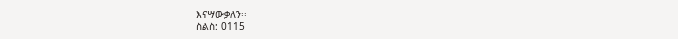እናሣውቃለን፡፡
ስልስ: 0115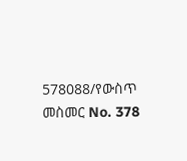578088/የውስጥ መስመር No. 378